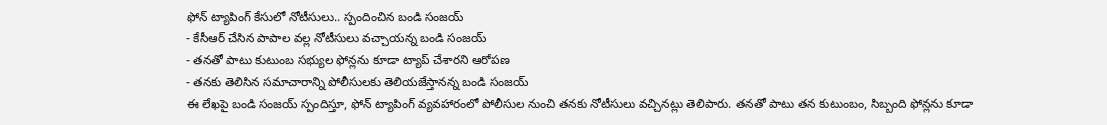ఫోన్ ట్యాపింగ్ కేసులో నోటీసులు.. స్పందించిన బండి సంజయ్
- కేసీఆర్ చేసిన పాపాల వల్ల నోటీసులు వచ్చాయన్న బండి సంజయ్
- తనతో పాటు కుటుంబ సభ్యుల ఫోన్లను కూడా ట్యాప్ చేశారని ఆరోపణ
- తనకు తెలిసిన సమాచారాన్ని పోలీసులకు తెలియజేస్తానన్న బండి సంజయ్
ఈ లేఖపై బండి సంజయ్ స్పందిస్తూ, ఫోన్ ట్యాపింగ్ వ్యవహారంలో పోలీసుల నుంచి తనకు నోటీసులు వచ్చినట్లు తెలిపారు. తనతో పాటు తన కుటుంబం, సిబ్బంది ఫోన్లను కూడా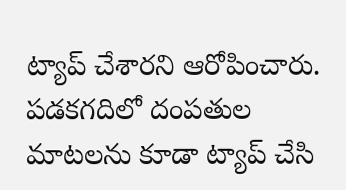ట్యాప్ చేశారని ఆరోపించారు. పడకగదిలో దంపతుల మాటలను కూడా ట్యాప్ చేసి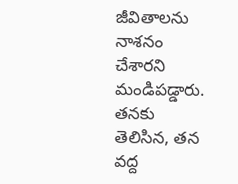జీవితాలను నాశనం చేశారని మండిపడ్డారు. తనకు తెలిసిన, తన వద్ద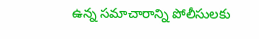ఉన్న సమాచారాన్ని పోలీసులకు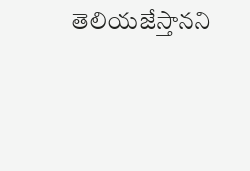తెలియజేస్తానని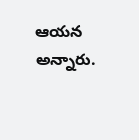ఆయన అన్నారు.